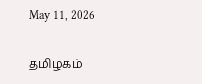May 11, 2026

தமிழகம்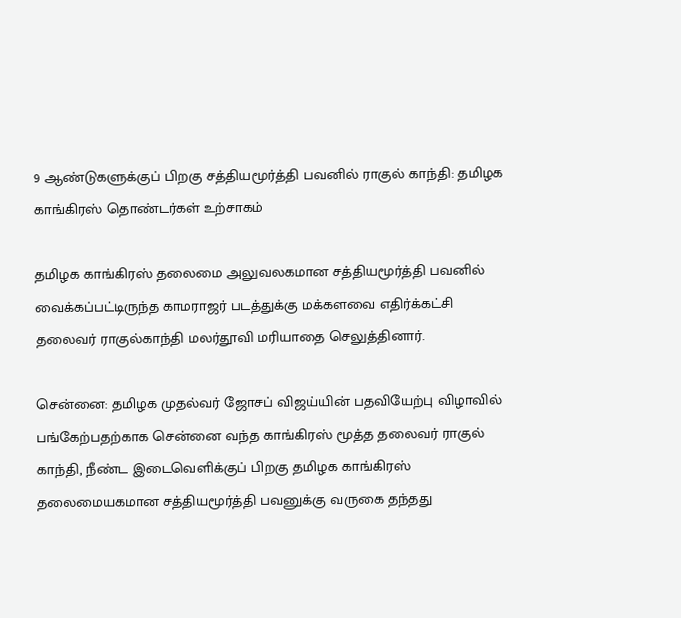9 ஆண்டுகளுக்குப் பிறகு சத்தியமூர்த்தி பவனில் ராகுல் காந்தி: தமிழக காங்கிரஸ் தொண்டர்கள் உற்சாகம்

தமிழக காங்கிரஸ் தலைமை அலுவலகமான சத்தியமூர்த்தி பவனில் வைக்கப்பட்டிருந்த காமராஜர் படத்துக்கு மக்களவை எதிர்க்கட்சி தலைவர் ராகுல்காந்தி மலர்தூவி மரியாதை செலுத்தினார்.

சென்னை: தமிழக முதல்வர் ஜோசப் விஜய்யின் பதவியேற்பு விழாவில் பங்கேற்பதற்காக சென்னை வந்த காங்கிரஸ் மூத்த தலைவர் ராகுல் காந்தி, நீண்ட இடைவெளிக்குப் பிறகு தமிழக காங்கிரஸ் தலைமையகமான சத்தியமூர்த்தி பவனுக்கு வருகை தந்தது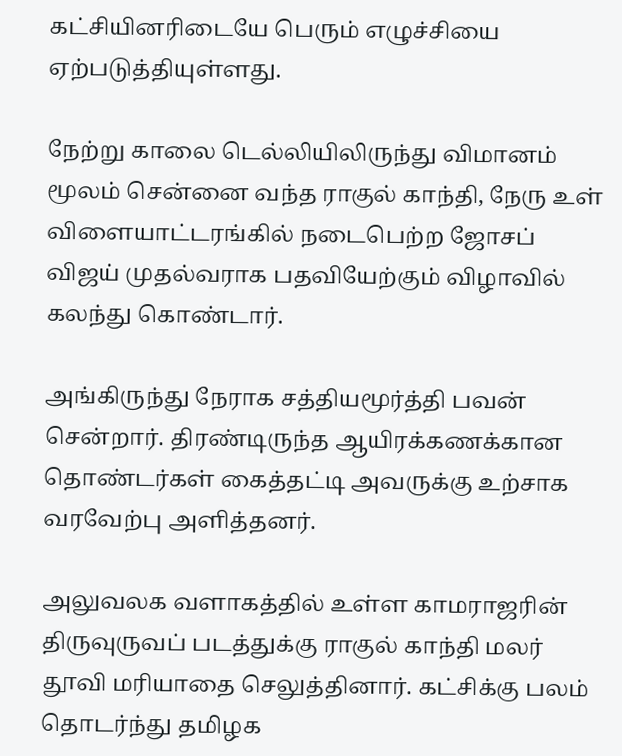கட்சியினரிடையே பெரும் எழுச்சியை ஏற்படுத்தியுள்ளது.

நேற்று காலை டெல்லியிலிருந்து விமானம் மூலம் சென்னை வந்த ராகுல் காந்தி, நேரு உள் விளையாட்டரங்கில் நடைபெற்ற ஜோசப் விஜய் முதல்வராக பதவியேற்கும் விழாவில் கலந்து கொண்டார்.

அங்கிருந்து நேராக சத்தியமூர்த்தி பவன் சென்றார். திரண்டிருந்த ஆயிரக்கணக்கான தொண்டர்கள் கைத்தட்டி அவருக்கு உற்சாக வரவேற்பு அளித்தனர்.

அலுவலக வளாகத்தில் உள்ள காமராஜரின் திருவுருவப் படத்துக்கு ராகுல் காந்தி மலர் தூவி மரியாதை செலுத்தினார். கட்சிக்கு பலம் தொடர்ந்து தமிழக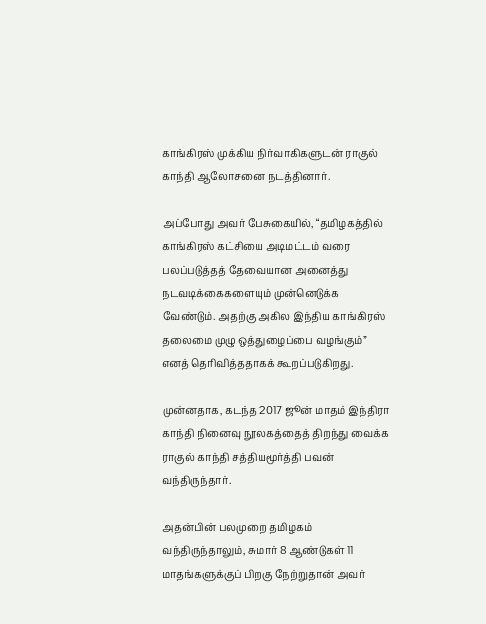காங்கிரஸ் முக்கிய நிர்வாகிகளுடன் ராகுல் காந்தி ஆலோசனை நடத்தினார்.

அப்போது அவர் பேசுகையில், “தமிழகத்தில் காங்கிரஸ் கட்சியை அடிமட்டம் வரை பலப்படுத்தத் தேவையான அனைத்து நடவடிக்கைகளையும் முன்னெடுக்க வேண்டும். அதற்கு அகில இந்திய காங்கிரஸ் தலைமை முழு ஒத்துழைப்பை வழங்கும்” எனத் தெரிவித்ததாகக் கூறப்படுகிறது.

முன்னதாக, கடந்த 2017 ஜூன் மாதம் இந்திரா காந்தி நினைவு நூலகத்தைத் திறந்து வைக்க ராகுல் காந்தி சத்தியமூர்த்தி பவன் வந்திருந்தார்.

அதன்பின் பலமுறை தமிழகம் வந்திருந்தாலும், சுமார் 8 ஆண்டுகள் 11 மாதங்களுக்குப் பிறகு நேற்றுதான் அவர்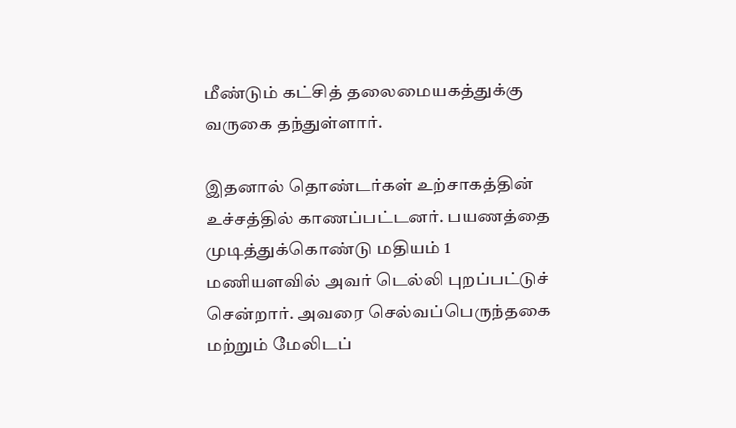மீண்டும் கட்சித் தலைமையகத்துக்கு வருகை தந்துள்ளார்.

இதனால் தொண்டர்கள் உற்சாகத்தின் உச்சத்தில் காணப்பட்டனர். பயணத்தை முடித்துக்கொண்டு மதியம் 1 மணியளவில் அவர் டெல்லி புறப்பட்டுச் சென்றார். அவரை செல்வப்பெருந்தகை மற்றும் மேலிடப்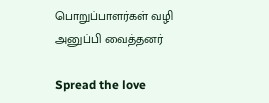பொறுப்பாளர்கள் வழி அனுப்பி வைத்தனர்

Spread the love